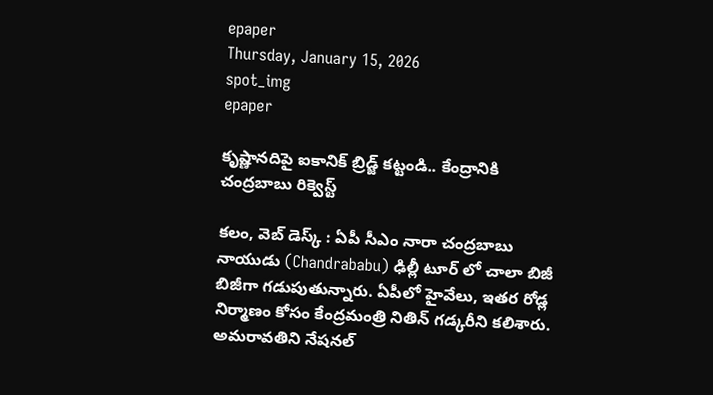epaper
Thursday, January 15, 2026
spot_img
epaper

కృష్ణానదిపై ఐకానిక్ బ్రిడ్జ్ కట్టండి.. కేంద్రానికి చంద్రబాబు రిక్వెస్ట్

కలం, వెబ్ డెస్క్ : ఏపీ సీఎం నారా చంద్రబాబు నాయుడు (Chandrababu) ఢిల్లీ టూర్ లో చాలా బిజీ బిజీగా గడుపుతున్నారు. ఏపీలో హైవేలు, ఇతర రోడ్ల నిర్మాణం కోసం కేంద్రమంత్రి నితిన్ గడ్కరీని కలిశారు. అమరావతిని నేషనల్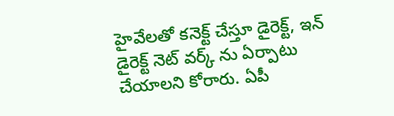హైవేలతో కనెక్ట్ చేస్తూ డైరెక్ట్, ఇన్ డైరెక్ట్ నెట్ వర్క్ ను ఏర్పాటు చేయాలని కోరారు. ఏపీ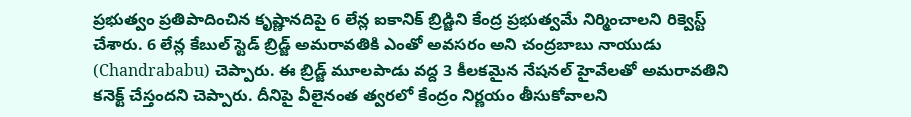ప్రభుత్వం ప్రతిపాదించిన కృష్ణానదిపై 6 లేన్ల ఐకానిక్ బ్రిడ్జిని కేంద్ర ప్రభుత్వమే నిర్మించాలని రిక్వెస్ట్ చేశారు. 6 లేన్ల కేబుల్ స్టెడ్ బ్రిడ్జ్ అమరావతికి ఎంతో అవసరం అని చంద్రబాబు నాయుడు (Chandrababu) చెప్పారు. ఈ బ్రిడ్జ్ మూలపాడు వద్ద 3 కీలకమైన నేషనల్ హైవేలతో అమరావతిని కనెక్ట్ చేస్తందని చెప్పారు. దీనిపై వీలైనంత త్వరలో కేంద్రం నిర్ణయం తీసుకోవాలని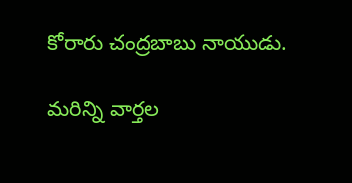కోరారు చంద్రబాబు నాయుడు.

మ‌రిన్ని వార్త‌ల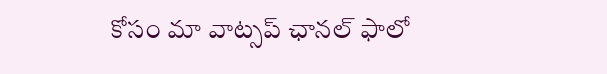కోసం మా వాట్స‌ప్ ఛాన‌ల్ ఫాలో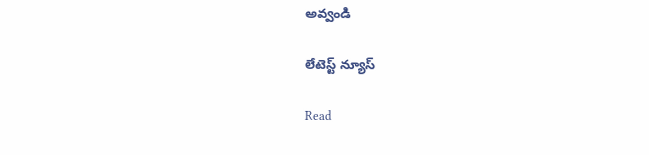అవ్వండి

లేటెస్ట్ న్యూస్‌

Read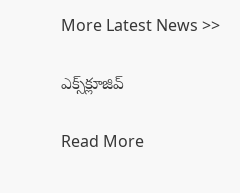More Latest News >>

ఎక్స్‌క్లూజివ్‌

Read More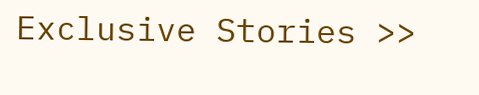Exclusive Stories >>